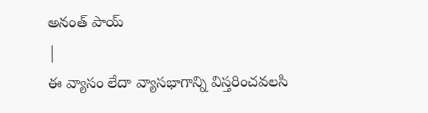అనంత్ పాయ్
|
ఈ వ్యాసం లేదా వ్యాసభాగాన్ని విస్తరించవలసి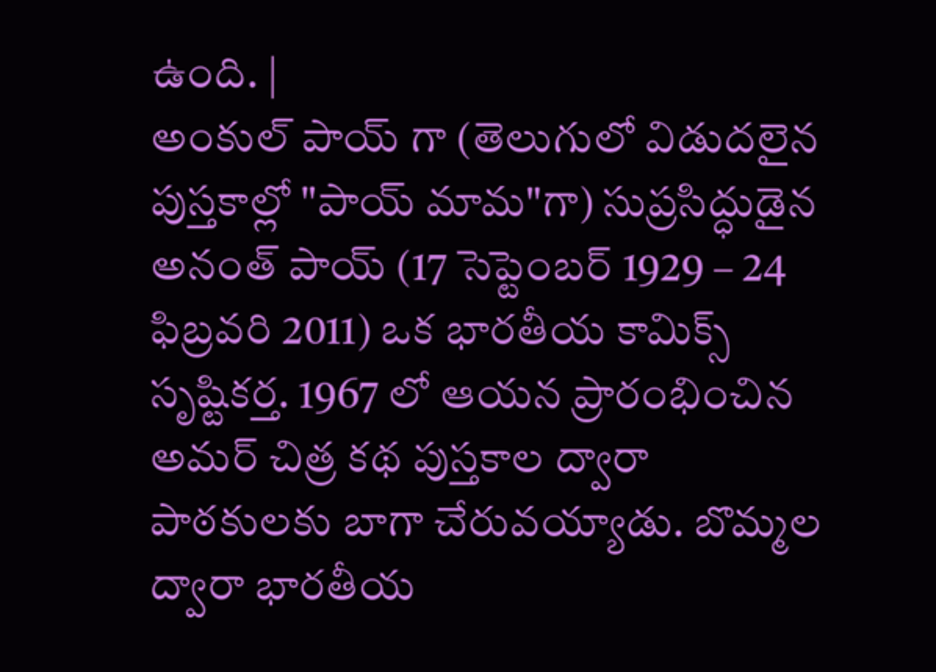ఉంది. |
అంకుల్ పాయ్ గా (తెలుగులో విడుదలైన పుస్తకాల్లో "పాయ్ మామ"గా) సుప్రసిద్ధుడైన అనంత్ పాయ్ (17 సెప్టెంబర్ 1929 – 24 ఫిబ్రవరి 2011) ఒక భారతీయ కామిక్స్ సృష్టికర్త. 1967 లో ఆయన ప్రారంభించిన అమర్ చిత్ర కథ పుస్తకాల ద్వారా పాఠకులకు బాగా చేరువయ్యాడు. బొమ్మల ద్వారా భారతీయ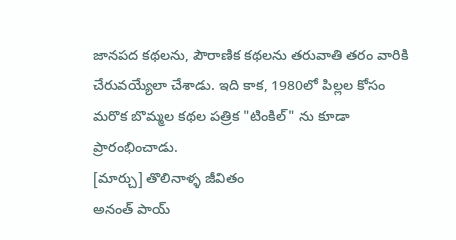జానపద కథలను, పౌరాణిక కథలను తరువాతి తరం వారికి చేరువయ్యేలా చేశాడు. ఇది కాక, 1980లో పిల్లల కోసం మరొక బొమ్మల కథల పత్రిక "టింకిల్" ను కూడా ప్రారంభించాడు.
[మార్చు] తొలినాళ్ళ జీవితం
అనంత్ పాయ్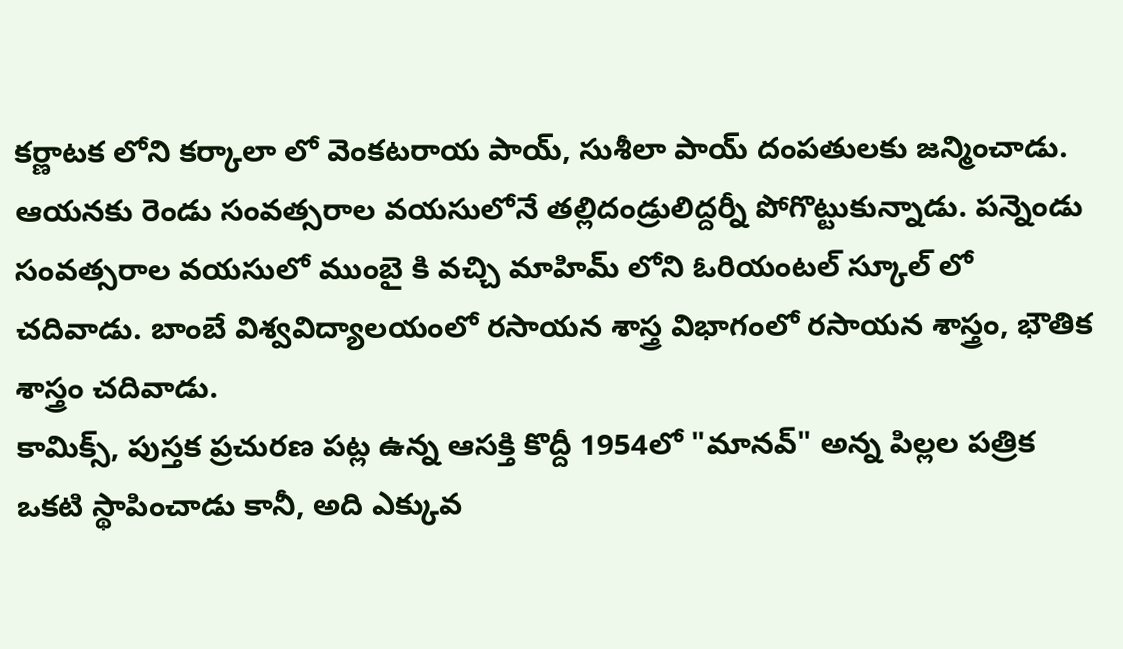కర్ణాటక లోని కర్కాలా లో వెంకటరాయ పాయ్, సుశీలా పాయ్ దంపతులకు జన్మించాడు. ఆయనకు రెండు సంవత్సరాల వయసులోనే తల్లిదండ్రులిద్దర్నీ పోగొట్టుకున్నాడు. పన్నెండు సంవత్సరాల వయసులో ముంబై కి వచ్చి మాహిమ్ లోని ఓరియంటల్ స్కూల్ లో చదివాడు. బాంబే విశ్వవిద్యాలయంలో రసాయన శాస్త్ర విభాగంలో రసాయన శాస్త్రం, భౌతిక శాస్త్రం చదివాడు.
కామిక్స్, పుస్తక ప్రచురణ పట్ల ఉన్న ఆసక్తి కొద్దీ 1954లో "మానవ్" అన్న పిల్లల పత్రిక ఒకటి స్థాపించాడు కానీ, అది ఎక్కువ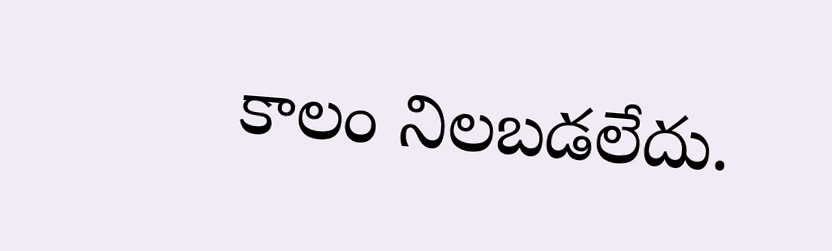కాలం నిలబడలేదు.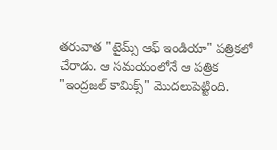తరువాత "టైమ్స్ ఆఫ్ ఇండియా" పత్రికలో చేరాడు. ఆ సమయంలోనే ఆ పత్రిక "ఇంద్రజల్ కామిక్స్" మొదలుపెట్టింది.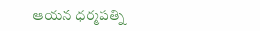ఆయన ధర్మపత్ని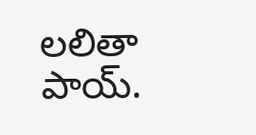లలితా పాయ్.